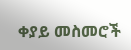ቀያይ መስመሮች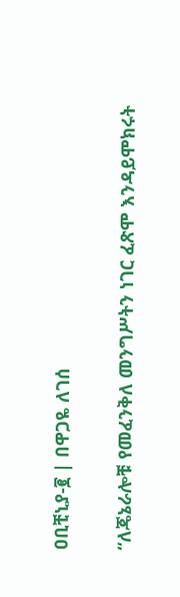ዐቢቺኒያ-፪ | በዋጋዬ ለገሰ

“ለጄኔራሎቹ የመፈንቅለ መንግሥትን ነገር ፈጽሞ እንዳይሞክሩት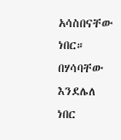አሳስበናቸው ነበር። በሃሳባቸው እንደሌለ ነበር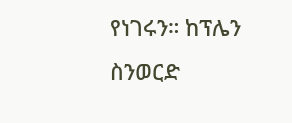የነገሩን። ከፕሌን ስንወርድ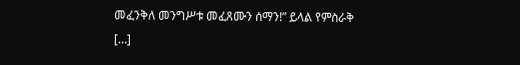መፈንቅለ መንግሥቱ መፈጸሙን ሰማን!” ይላል የምስራቅ […]